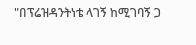"በፕሬዝዳንትነቴ ላገኝ ከሚገባኝ ጋ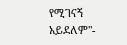የሚገናኝ አይደለም"-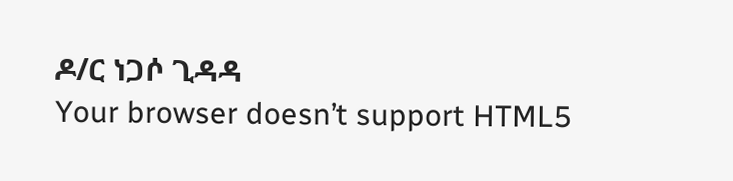ዶ/ር ነጋሶ ጊዳዳ
Your browser doesn’t support HTML5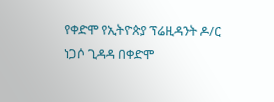የቀድሞ የኢትዮጵያ ፕሬዚዳንት ዶ/ር ነጋሶ ጊዳዳ በቀድሞ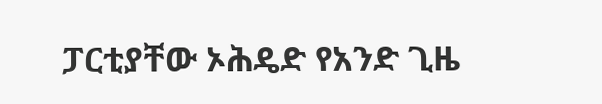ፓርቲያቸው ኦሕዴድ የአንድ ጊዜ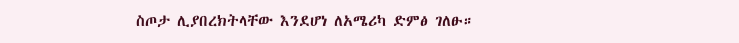ስጦታ ሊያበረክትላቸው እንደሆነ ለአሜሪካ ድምፅ ገለፁ።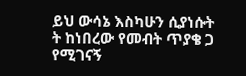ይህ ውሳኔ እስካሁን ሲያነሱት ት ከነበረው የመብት ጥያቄ ጋ የሚገናኝ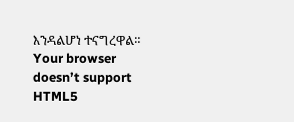እንዳልሆነ ተናግረዋል።
Your browser doesn’t support HTML5